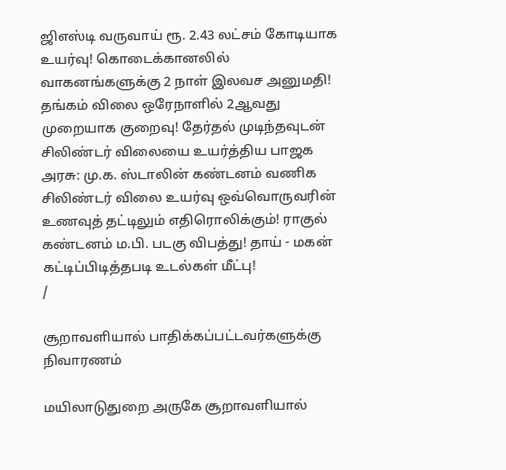ஜிஎஸ்டி வருவாய் ரூ. 2.43 லட்சம் கோடியாக உயர்வு! கொடைக்கானலில் வாகனங்களுக்கு 2 நாள் இலவச அனுமதி! தங்கம் விலை ஒரேநாளில் 2ஆவது முறையாக குறைவு! தேர்தல் முடிந்தவுடன் சிலிண்டர் விலையை உயர்த்திய பாஜக அரசு: மு.க. ஸ்டாலின் கண்டனம் வணிக சிலிண்டர் விலை உயர்வு ஒவ்வொருவரின் உணவுத் தட்டிலும் எதிரொலிக்கும்! ராகுல் கண்டனம் ம.பி. படகு விபத்து! தாய் - மகன் கட்டிப்பிடித்தபடி உடல்கள் மீட்பு!
/

சூறாவளியால் பாதிக்கப்பட்டவர்களுக்கு நிவாரணம்

மயிலாடுதுறை அருகே சூறாவளியால்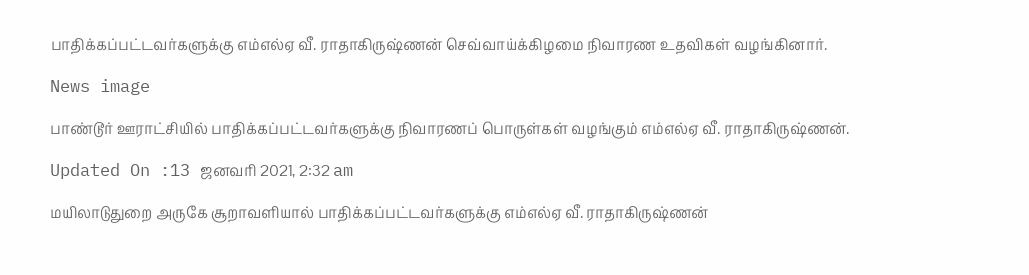பாதிக்கப்பட்டவர்களுக்கு எம்எல்ஏ வீ. ராதாகிருஷ்ணன் செவ்வாய்க்கிழமை நிவாரண உதவிகள் வழங்கினார்.

News image

பாண்டூர் ஊராட்சியில் பாதிக்கப்பட்டவர்களுக்கு நிவாரணப் பொருள்கள் வழங்கும் எம்எல்ஏ வீ. ராதாகிருஷ்ணன்.

Updated On :13 ஜனவரி 2021, 2:32 am

மயிலாடுதுறை அருகே சூறாவளியால் பாதிக்கப்பட்டவர்களுக்கு எம்எல்ஏ வீ. ராதாகிருஷ்ணன்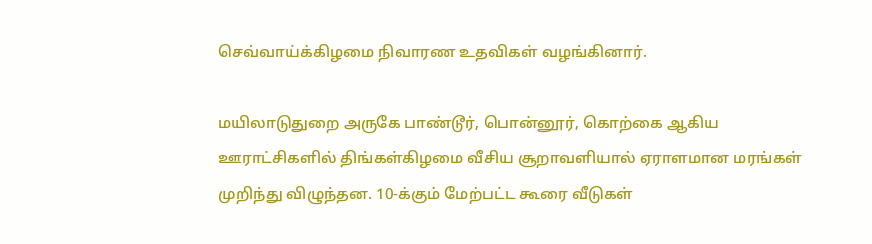செவ்வாய்க்கிழமை நிவாரண உதவிகள் வழங்கினார்.

மயிலாடுதுறை அருகே பாண்டூர், பொன்னூர், கொற்கை ஆகிய ஊராட்சிகளில் திங்கள்கிழமை வீசிய சூறாவளியால் ஏராளமான மரங்கள் முறிந்து விழுந்தன. 10-க்கும் மேற்பட்ட கூரை வீடுகள்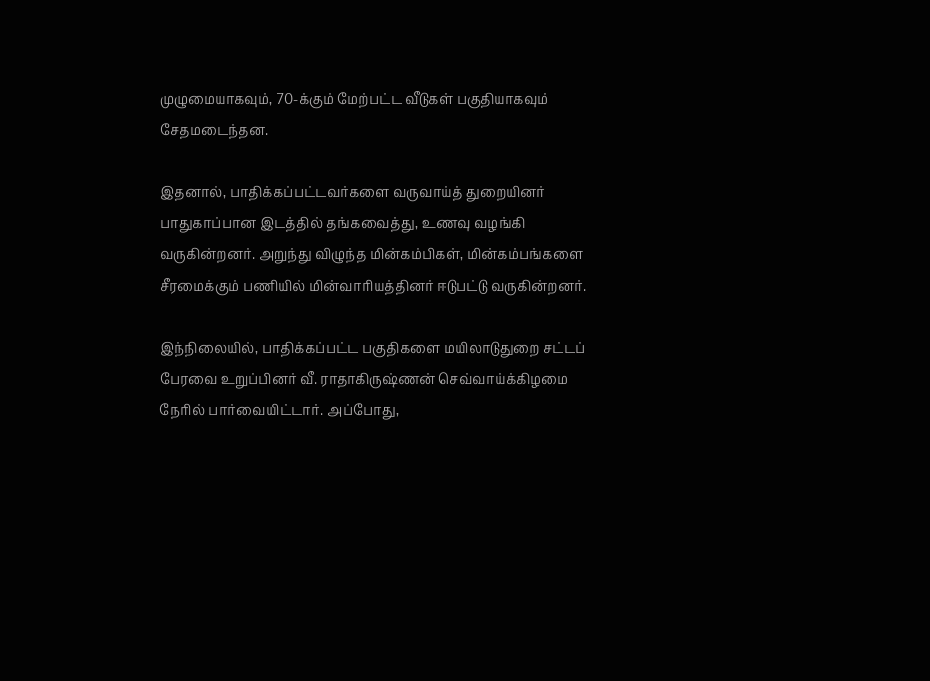முழுமையாகவும், 70-க்கும் மேற்பட்ட வீடுகள் பகுதியாகவும் சேதமடைந்தன.

இதனால், பாதிக்கப்பட்டவர்களை வருவாய்த் துறையினர் பாதுகாப்பான இடத்தில் தங்கவைத்து, உணவு வழங்கி வருகின்றனர். அறுந்து விழுந்த மின்கம்பிகள், மின்கம்பங்களை சீரமைக்கும் பணியில் மின்வாரியத்தினர் ஈடுபட்டு வருகின்றனர்.

இந்நிலையில், பாதிக்கப்பட்ட பகுதிகளை மயிலாடுதுறை சட்டப் பேரவை உறுப்பினர் வீ. ராதாகிருஷ்ணன் செவ்வாய்க்கிழமை நேரில் பார்வையிட்டார். அப்போது,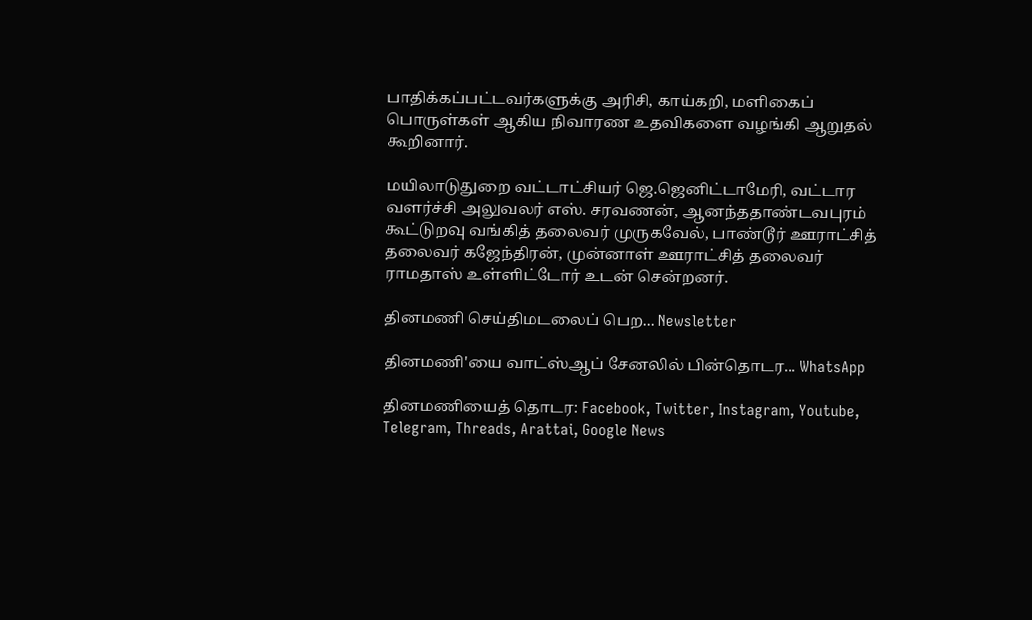பாதிக்கப்பட்டவர்களுக்கு அரிசி, காய்கறி, மளிகைப் பொருள்கள் ஆகிய நிவாரண உதவிகளை வழங்கி ஆறுதல் கூறினார்.

மயிலாடுதுறை வட்டாட்சியர் ஜெ.ஜெனிட்டாமேரி, வட்டார வளர்ச்சி அலுவலர் எஸ். சரவணன், ஆனந்ததாண்டவபுரம் கூட்டுறவு வங்கித் தலைவர் முருகவேல், பாண்டூர் ஊராட்சித் தலைவர் கஜேந்திரன், முன்னாள் ஊராட்சித் தலைவர் ராமதாஸ் உள்ளிட்டோர் உடன் சென்றனர்.

தினமணி செய்திமடலைப் பெற... Newsletter

தினமணி'யை வாட்ஸ்ஆப் சேனலில் பின்தொடர... WhatsApp

தினமணியைத் தொடர: Facebook, Twitter, Instagram, Youtube, Telegram, Threads, Arattai, Google News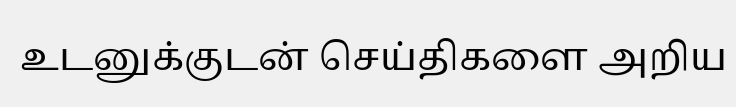உடனுக்குடன் செய்திகளை அறிய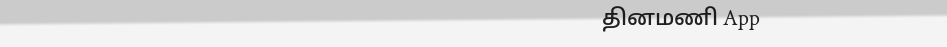தினமணி App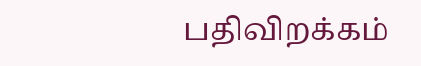பதிவிறக்கம்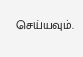செய்யவும்.